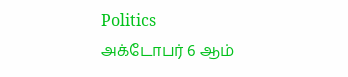Politics
அக்டோபர் 6 ஆம்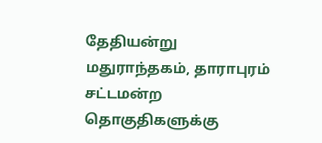தேதியன்று மதுராந்தகம், தாராபுரம் சட்டமன்ற தொகுதிகளுக்கு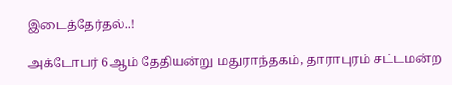இடைத்தேர்தல்..!

அக்டோபர் 6ஆம் தேதியன்று மதுராந்தகம், தாராபுரம் சட்டமன்ற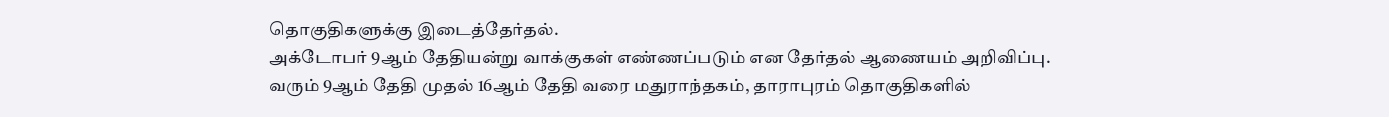தொகுதிகளுக்கு இடைத்தேர்தல்.
அக்டோபர் 9ஆம் தேதியன்று வாக்குகள் எண்ணப்படும் என தேர்தல் ஆணையம் அறிவிப்பு.
வரும் 9ஆம் தேதி முதல் 16ஆம் தேதி வரை மதுராந்தகம், தாராபுரம் தொகுதிகளில்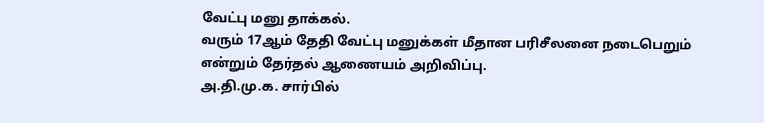வேட்பு மனு தாக்கல்.
வரும் 17ஆம் தேதி வேட்பு மனுக்கள் மீதான பரிசீலனை நடைபெறும் என்றும் தேர்தல் ஆணையம் அறிவிப்பு.
அ.தி.மு.க. சார்பில்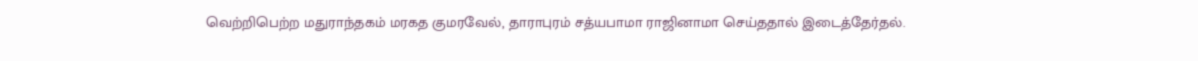வெற்றிபெற்ற மதுராந்தகம் மரகத குமரவேல், தாராபுரம் சத்யபாமா ராஜினாமா செய்ததால் இடைத்தேர்தல்.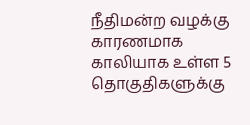நீதிமன்ற வழக்கு காரணமாக காலியாக உள்ள 5 தொகுதிகளுக்கு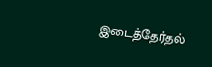இடைத்தேர்தல்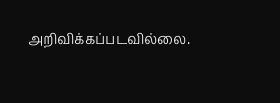அறிவிக்கப்படவில்லை.